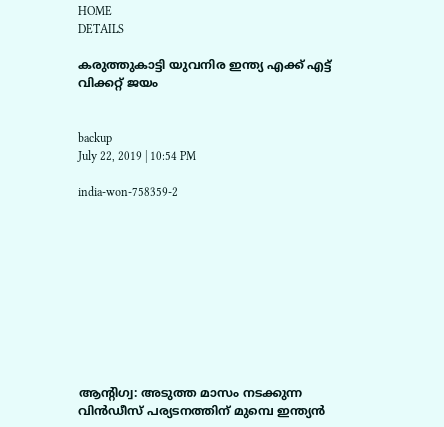HOME
DETAILS

കരുത്തുകാട്ടി യുവനിര ഇന്ത്യ എക്ക് എട്ട് വിക്കറ്റ് ജയം


backup
July 22, 2019 | 10:54 PM

india-won-758359-2










ആന്റിഗ്വ: അടുത്ത മാസം നടക്കുന്ന വിന്‍ഡീസ് പര്യടനത്തിന് മുമ്പെ ഇന്ത്യന്‍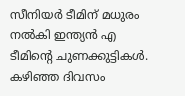സീനിയര്‍ ടീമിന് മധുരം നല്‍കി ഇന്ത്യന്‍ എ ടീമിന്റെ ചുണക്കുട്ടികള്‍. കഴിഞ്ഞ ദിവസം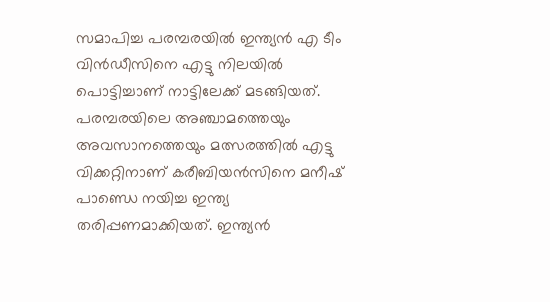സമാപിച്ച പരമ്പരയില്‍ ഇന്ത്യന്‍ എ ടീം വിന്‍ഡീസിനെ എട്ടു നിലയില്‍ പൊട്ടിച്ചാണ് നാട്ടിലേക്ക് മടങ്ങിയത്. പരമ്പരയിലെ അഞ്ചാമത്തെയും അവസാനത്തെയും മത്സരത്തില്‍ എട്ടു വിക്കറ്റിനാണ് കരീബിയന്‍സിനെ മനീഷ് പാണ്ഡെ നയിച്ച ഇന്ത്യ തരിപ്പണമാക്കിയത്. ഇന്ത്യന്‍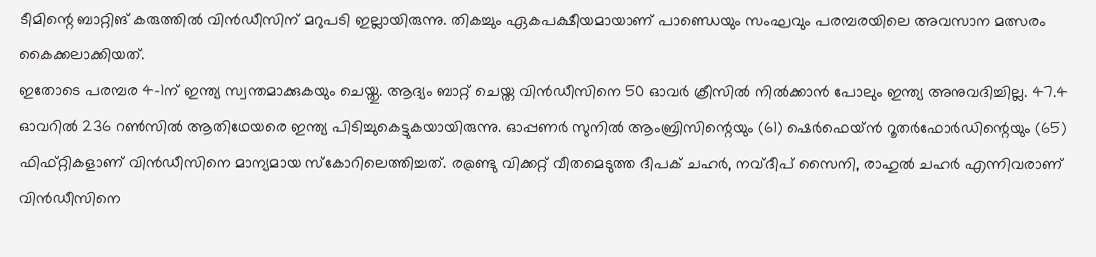ടീമിന്റെ ബാറ്റിങ് കരുത്തില്‍ വിന്‍ഡീസിന് മറുപടി ഇല്ലായിരുന്നു. തികച്ചും ഏകപക്ഷീയമായാണ് പാണ്ഡെയും സംഘവും പരമ്പരയിലെ അവസാന മത്സരം കൈക്കലാക്കിയത്.
ഇതോടെ പരമ്പര 4-1ന് ഇന്ത്യ സ്വന്തമാക്കുകയും ചെയ്തു. ആദ്യം ബാറ്റ് ചെയ്ത വിന്‍ഡീസിനെ 50 ഓവര്‍ ക്രീസില്‍ നില്‍ക്കാന്‍ പോലും ഇന്ത്യ അനുവദിച്ചില്ല. 47.4 ഓവറില്‍ 236 റണ്‍സില്‍ ആതിഥേയരെ ഇന്ത്യ പിടിച്ചുകെട്ടുകയായിരുന്നു. ഓപ്പണര്‍ സുനില്‍ ആംബ്രിസിന്റെയും (61) ഷെര്‍ഫെയ്ന്‍ റൂതര്‍ഫോര്‍ഡിന്റെയും (65) ഫിഫ്റ്റികളാണ് വിന്‍ഡീസിനെ മാന്യമായ സ്‌കോറിലെത്തിച്ചത്. ര@ണ്ടു വിക്കറ്റ് വീതമെടുത്ത ദീപക് ചഹര്‍, നവ്ദീപ് സൈനി, രാഹുല്‍ ചഹര്‍ എന്നിവരാണ് വിന്‍ഡീസിനെ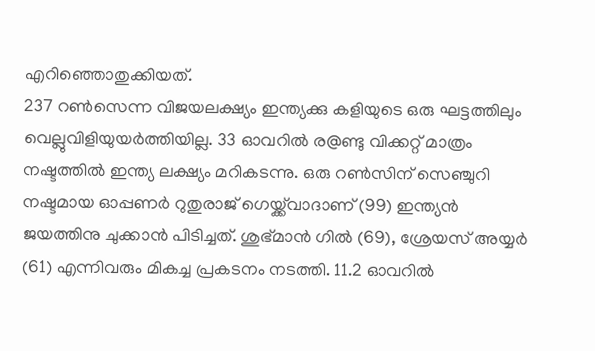എറിഞ്ഞൊതുക്കിയത്.
237 റണ്‍സെന്ന വിജയലക്ഷ്യം ഇന്ത്യക്കു കളിയുടെ ഒരു ഘട്ടത്തിലും വെല്ലുവിളിയുയര്‍ത്തിയില്ല. 33 ഓവറില്‍ ര@ണ്ടു വിക്കറ്റ് മാത്രം നഷ്ടത്തില്‍ ഇന്ത്യ ലക്ഷ്യം മറികടന്നു. ഒരു റണ്‍സിന് സെഞ്ചുറി നഷ്ടമായ ഓപ്പണര്‍ റുതുരാജ് ഗെയ്ക്ക്‌വാദാണ് (99) ഇന്ത്യന്‍ ജയത്തിനു ചുക്കാന്‍ പിടിച്ചത്. ശുഭ്മാന്‍ ഗില്‍ (69), ശ്രേയസ് അയ്യര്‍ (61) എന്നിവരും മികച്ച പ്രകടനം നടത്തി. 11.2 ഓവറില്‍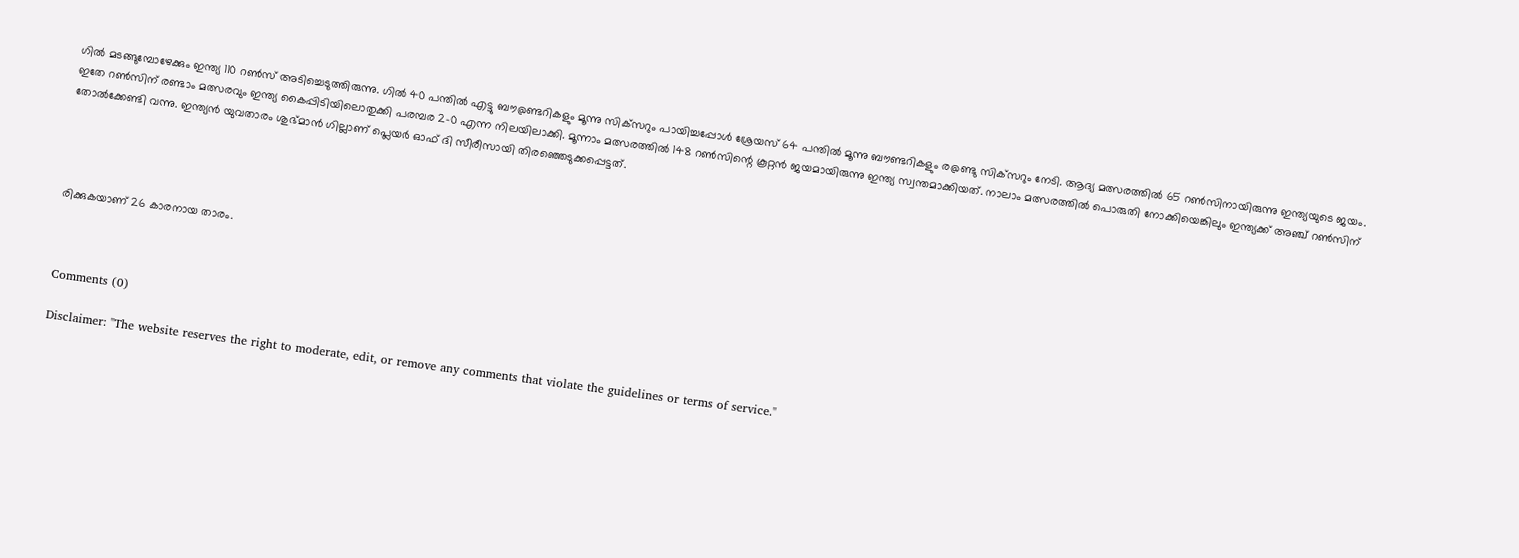ഗില്‍ മടങ്ങുമ്പോഴേക്കും ഇന്ത്യ 110 റണ്‍സ് അടിച്ചെടുത്തിരുന്നു. ഗില്‍ 40 പന്തില്‍ എട്ടു ബൗ@ണ്ടറികളും മൂന്നു സിക്‌സറും പായിച്ചപ്പോള്‍ ശ്രേയസ് 64 പന്തില്‍ മൂന്നു ബൗണ്ടറികളും ര@ണ്ടു സിക്‌സറും നേടി. ആദ്യ മത്സരത്തില്‍ 65 റണ്‍സിനായിരുന്നു ഇന്ത്യയുടെ ജയം. ഇതേ റണ്‍സിന് രണ്ടാം മത്സരവും ഇന്ത്യ കൈപ്പിടിയിലൊതുക്കി പരമ്പര 2-0 എന്ന നിലയിലാക്കി. മൂന്നാം മത്സരത്തില്‍ 148 റണ്‍സിന്റെ കൂറ്റന്‍ ജയമായിരുന്നു ഇന്ത്യ സ്വന്തമാക്കിയത്. നാലാം മത്സരത്തില്‍ പൊരുതി നോക്കിയെങ്കിലും ഇന്ത്യക്ക് അഞ്ച് റണ്‍സിന് തോല്‍ക്കേണ്ടി വന്നു. ഇന്ത്യന്‍ യുവതാരം ശുഭ്മാന്‍ ഗില്ലാണ് പ്ലെയര്‍ ഓഫ് ദി സീരീസായി തിരഞ്ഞെടുക്കപ്പെട്ടത്.




രിക്കുകയാണ് 26 കാരനായ താരം.



Comments (0)

Disclaimer: "The website reserves the right to moderate, edit, or remove any comments that violate the guidelines or terms of service."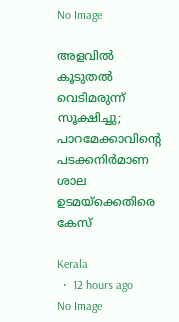No Image

അളവില്‍ കൂടുതല്‍ വെടിമരുന്ന് സൂക്ഷിച്ചു; പാറമേക്കാവിന്‍റെ പടക്കനിര്‍മാണ ശാല ഉടമയ്‌ക്കെതിരെ കേസ്

Kerala
  •  12 hours ago
No Image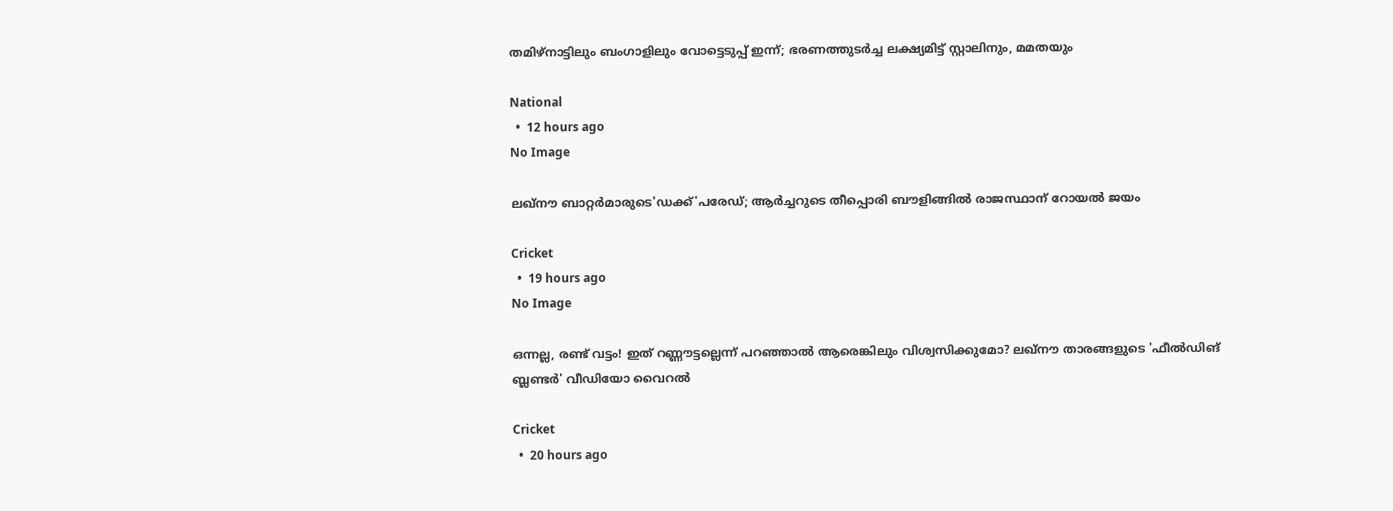തമിഴ്‌നാട്ടിലും ബംഗാളിലും വോട്ടെടുപ്പ് ഇന്ന്; ഭരണത്തുടര്‍ച്ച ലക്ഷ്യമിട്ട് സ്റ്റാലിനും, മമതയും

National
  •  12 hours ago
No Image

ലഖ്‌നൗ ബാറ്റർമാരുടെ'ഡക്ക്'പരേഡ്; ആർച്ചറുടെ തീപ്പൊരി ബൗളിങ്ങിൽ രാജസ്ഥാന് റോയൽ ജയം

Cricket
  •  19 hours ago
No Image

ഒന്നല്ല, രണ്ട് വട്ടം! ഇത് റണ്ണൗട്ടല്ലെന്ന് പറഞ്ഞാൽ ആരെങ്കിലും വിശ്വസിക്കുമോ? ലഖ്‌നൗ താരങ്ങളുടെ 'ഫീൽഡിങ് ബ്ലണ്ടർ' വീഡിയോ വൈറൽ

Cricket
  •  20 hours ago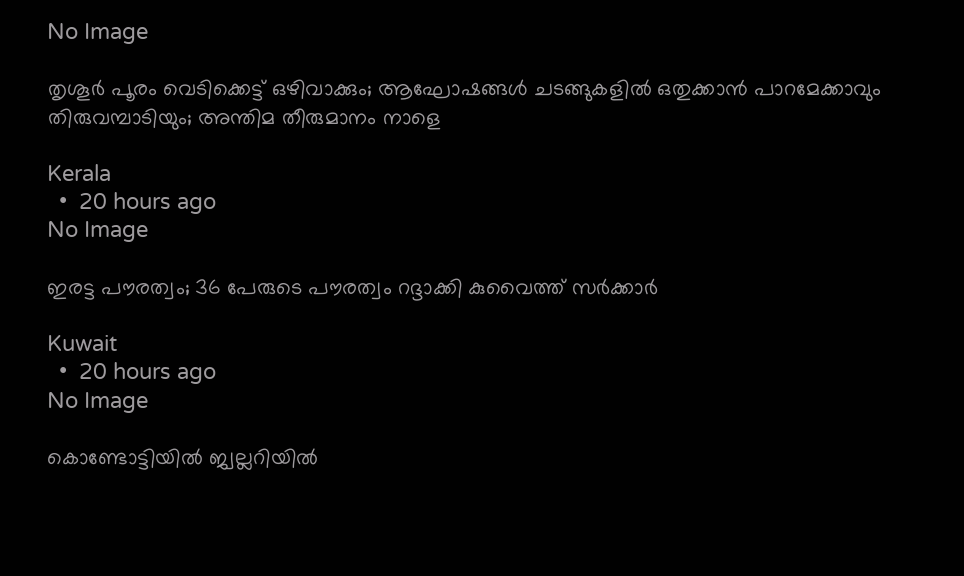No Image

തൃശൂർ പൂരം വെടിക്കെട്ട് ഒഴിവാക്കും; ആഘോഷങ്ങൾ ചടങ്ങുകളിൽ ഒതുക്കാൻ പാറമേക്കാവും തിരുവമ്പാടിയും; അന്തിമ തീരുമാനം നാളെ

Kerala
  •  20 hours ago
No Image

ഇരട്ട പൗരത്വം; 36 പേരുടെ പൗരത്വം റദ്ദാക്കി കുവൈത്ത് സർക്കാർ

Kuwait
  •  20 hours ago
No Image

കൊണ്ടോട്ടിയിൽ ജ്വല്ലറിയിൽ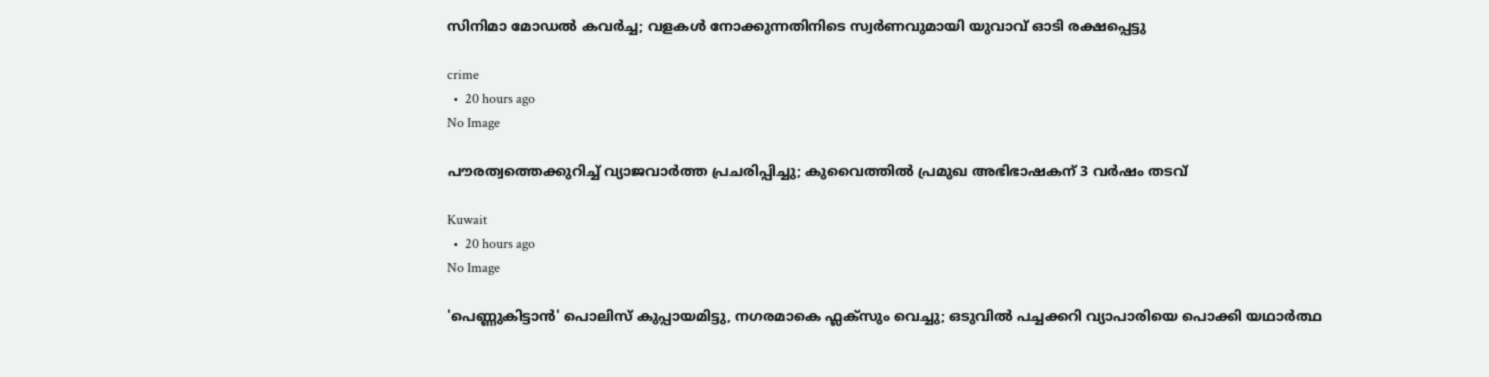സിനിമാ മോഡൽ കവർച്ച; വളകൾ നോക്കുന്നതിനിടെ സ്വർണവുമായി യുവാവ് ഓടി രക്ഷപ്പെട്ടു

crime
  •  20 hours ago
No Image

പൗരത്വത്തെക്കുറിച്ച് വ്യാജവാർത്ത പ്രചരിപ്പിച്ചു; കുവൈത്തിൽ പ്രമുഖ അഭിഭാഷകന് 3 വർഷം തടവ്

Kuwait
  •  20 hours ago
No Image

'പെണ്ണുകിട്ടാൻ' പൊലിസ് കുപ്പായമിട്ടു, നഗരമാകെ ഫ്ലക്സും വെച്ചു; ഒടുവിൽ പച്ചക്കറി വ്യാപാരിയെ പൊക്കി യഥാർത്ഥ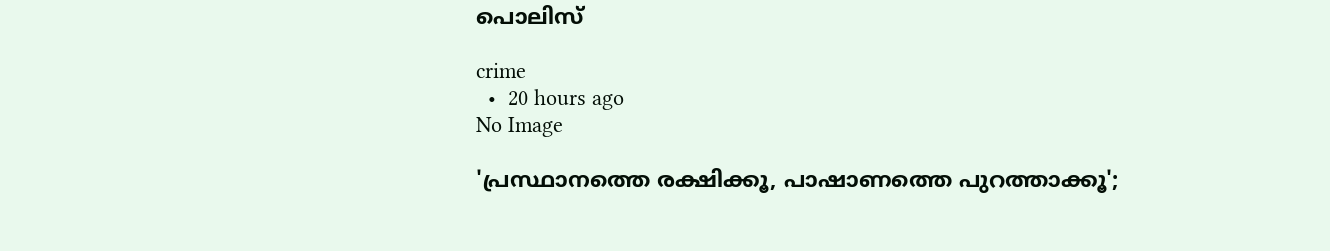പൊലിസ്

crime
  •  20 hours ago
No Image

'പ്രസ്ഥാനത്തെ രക്ഷിക്കൂ, പാഷാണത്തെ പുറത്താക്കൂ';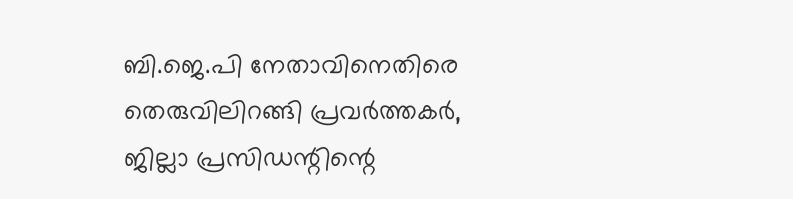ബി.ജെ.പി നേതാവിനെതിരെ തെരുവിലിറങ്ങി പ്രവര്‍ത്തകര്‍, ജില്ലാ പ്രസിഡന്റിന്റെ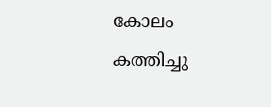കോലം കത്തിച്ചു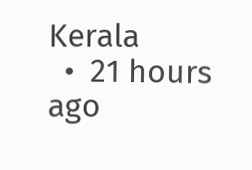Kerala
  •  21 hours ago